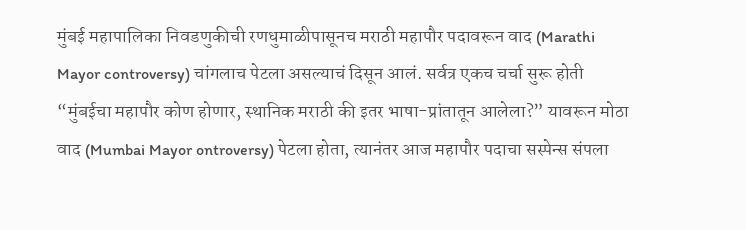मुंबई महापालिका निवडणुकीची रणधुमाळीपासूनच मराठी महापौर पदावरून वाद (Marathi Mayor controversy) चांगलाच पेटला असल्याचं दिसून आलं. सर्वत्र एकच चर्चा सुरू होती “मुंबईचा महापौर कोण होणार, स्थानिक मराठी की इतर भाषा-प्रांतातून आलेला?” यावरून मोठा वाद (Mumbai Mayor ontroversy) पेटला होता, त्यानंतर आज महापौर पदाचा सस्पेन्स संपला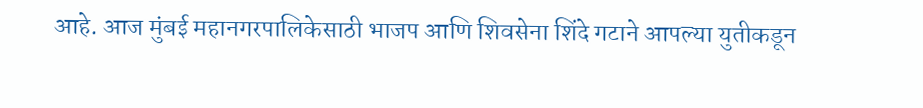आहे. आज मुंबई महानगरपालिकेसाठी भाजप आणि शिवसेना शिंदे गटाने आपल्या युतीकडून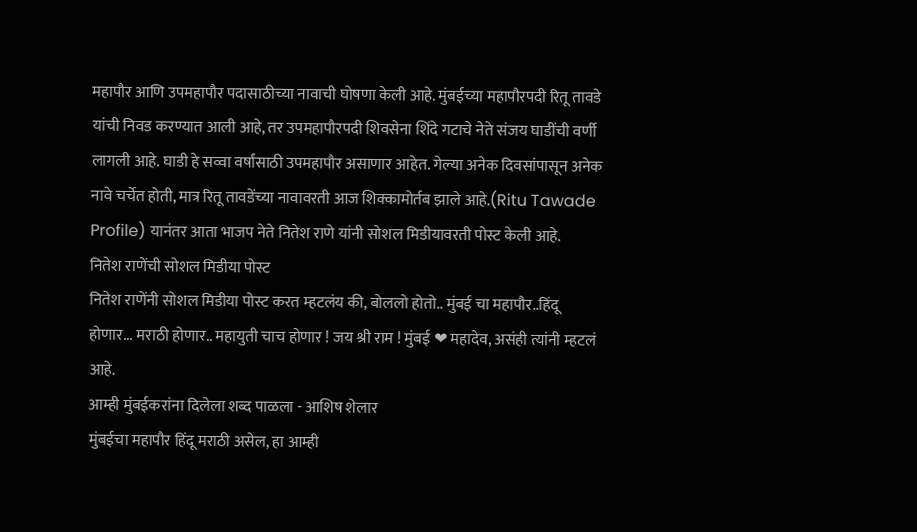महापौर आणि उपमहापौर पदासाठीच्या नावाची घोषणा केली आहे. मुंबईच्या महापौरपदी रितू तावडे यांची निवड करण्यात आली आहे, तर उपमहापौरपदी शिवसेना शिंदे गटाचे नेते संजय घाडींची वर्णी लागली आहे. घाडी हे सव्वा वर्षांसाठी उपमहापौर असाणार आहेत. गेल्या अनेक दिवसांपासून अनेक नावे चर्चेत होती, मात्र रितू तावडेंच्या नावावरती आज शिक्कामोर्तब झाले आहे.(Ritu Tawade Profile) यानंतर आता भाजप नेते नितेश राणे यांनी सोशल मिडीयावरती पोस्ट केली आहे.
नितेश राणेंची सोशल मिडीया पोस्ट
नितेश राणेंनी सोशल मिडीया पोस्ट करत म्हटलंय की, बोललो होतो.. मुंबई चा महापौर..हिंदू होणार... मराठी होणार.. महायुती चाच होणार ! जय श्री राम ! मुंबई ❤ महादेव, असंही त्यांनी म्हटलं आहे.
आम्ही मुंबईकरांना दिलेला शब्द पाळला - आशिष शेलार
मुंबईचा महापौर हिंदू मराठी असेल, हा आम्ही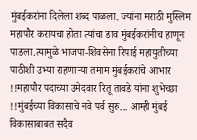मुंबईकरांना दिलेला शब्द पाळला. ज्यांना मराठी मुस्लिम महापौर करायचा होता त्यांचा डाव मुंबईकरांनीच हाणून पाडला.त्यामुळे भाजपा-शिवसेना रिपाई महायुतीच्या पाठीशी उभ्या राहणाऱ्या तमाम मुंबईकरांचे आभार !!महापौर पदाच्या उमेदवार रितू तावडे यांना शुभेच्छा !!मुंबईच्या विकासाचे नवे पर्व सुरु... आम्ही मुंबई विकासाबाबत सदैव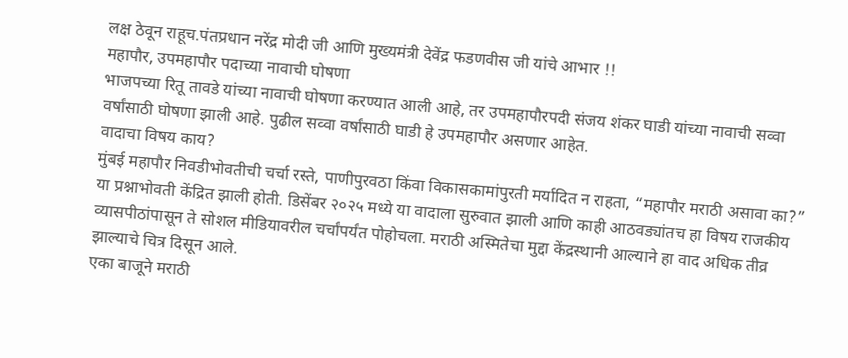लक्ष ठेवून राहूच.पंतप्रधान नरेंद्र मोदी जी आणि मुख्यमंत्री देवेंद्र फडणवीस जी यांचे आभार !!
महापौर, उपमहापौर पदाच्या नावाची घोषणा
भाजपच्या रितू तावडे यांच्या नावाची घोषणा करण्यात आली आहे, तर उपमहापौरपदी संजय शंकर घाडी यांच्या नावाची सव्वा वर्षांसाठी घोषणा झाली आहे. पुढील सव्वा वर्षांसाठी घाडी हे उपमहापौर असणार आहेत.
वादाचा विषय काय?
मुंबई महापौर निवडीभोवतीची चर्चा रस्ते, पाणीपुरवठा किंवा विकासकामांपुरती मर्यादित न राहता, “महापौर मराठी असावा का?” या प्रश्नाभोवती केंद्रित झाली होती. डिसेंबर २०२५ मध्ये या वादाला सुरुवात झाली आणि काही आठवड्यांतच हा विषय राजकीय व्यासपीठांपासून ते सोशल मीडियावरील चर्चांपर्यंत पोहोचला. मराठी अस्मितेचा मुद्दा केंद्रस्थानी आल्याने हा वाद अधिक तीव्र झाल्याचे चित्र दिसून आले.
एका बाजूने मराठी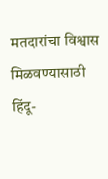मतदारांचा विश्वास मिळवण्यासाठी हिंदू-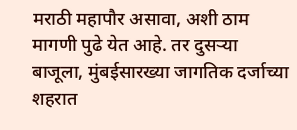मराठी महापौर असावा, अशी ठाम मागणी पुढे येत आहे. तर दुसऱ्या बाजूला, मुंबईसारख्या जागतिक दर्जाच्या शहरात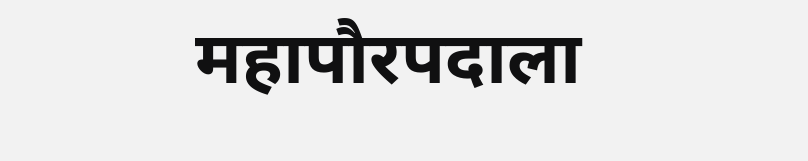महापौरपदाला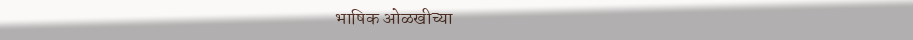भाषिक ओळखीच्या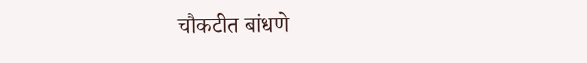चौकटीत बांधणे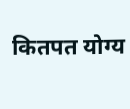कितपत योग्य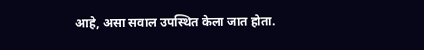आहे, असा सवाल उपस्थित केला जात होता.